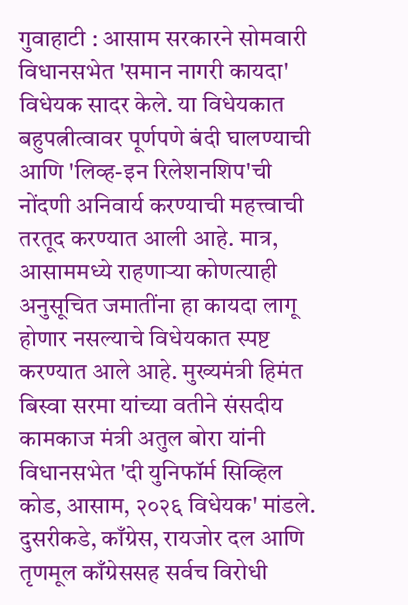गुवाहाटी : आसाम सरकारने सोमवारी विधानसभेत 'समान नागरी कायदा' विधेयक सादर केले. या विधेयकात बहुपत्नीत्वावर पूर्णपणे बंदी घालण्याची आणि 'लिव्ह-इन रिलेशनशिप'ची नोंदणी अनिवार्य करण्याची महत्त्वाची तरतूद करण्यात आली आहे. मात्र, आसाममध्ये राहणाऱ्या कोणत्याही अनुसूचित जमातींना हा कायदा लागू होणार नसल्याचे विधेयकात स्पष्ट करण्यात आले आहे. मुख्यमंत्री हिमंत बिस्वा सरमा यांच्या वतीने संसदीय कामकाज मंत्री अतुल बोरा यांनी विधानसभेत 'दी युनिफॉर्म सिव्हिल कोड, आसाम, २०२६ विधेयक' मांडले. दुसरीकडे, काँग्रेस, रायजोर दल आणि तृणमूल काँग्रेससह सर्वच विरोधी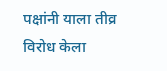पक्षांनी याला तीव्र विरोध केला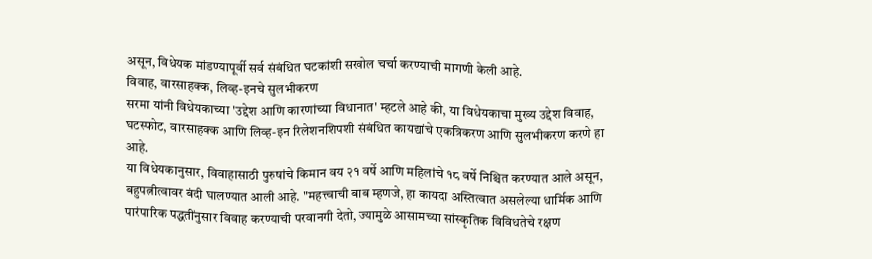असून, विधेयक मांडण्यापूर्वी सर्व संबंधित घटकांशी सखोल चर्चा करण्याची मागणी केली आहे.
विवाह, वारसाहक्क, लिव्ह-इनचे सुलभीकरण
सरमा यांनी विधेयकाच्या 'उद्देश आणि कारणांच्या विधानात' म्हटले आहे की, या विधेयकाचा मुख्य उद्देश विवाह, घटस्फोट, वारसाहक्क आणि लिव्ह-इन रिलेशनशिपशी संबंधित कायद्यांचे एकत्रिकरण आणि सुलभीकरण करणे हा आहे.
या विधेयकानुसार, विवाहासाठी पुरुषांचे किमान वय २१ वर्षे आणि महिलांचे १८ वर्षे निश्चित करण्यात आले असून, बहुपत्नीत्वावर बंदी घालण्यात आली आहे. "महत्त्वाची बाब म्हणजे, हा कायदा अस्तित्वात असलेल्या धार्मिक आणि पारंपारिक पद्धतींनुसार विवाह करण्याची परवानगी देतो, ज्यामुळे आसामच्या सांस्कृतिक विविधतेचे रक्षण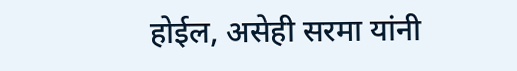होईल, असेही सरमा यांनी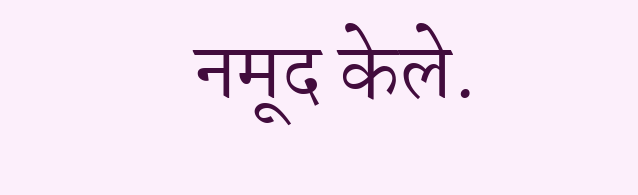नमूद केले.